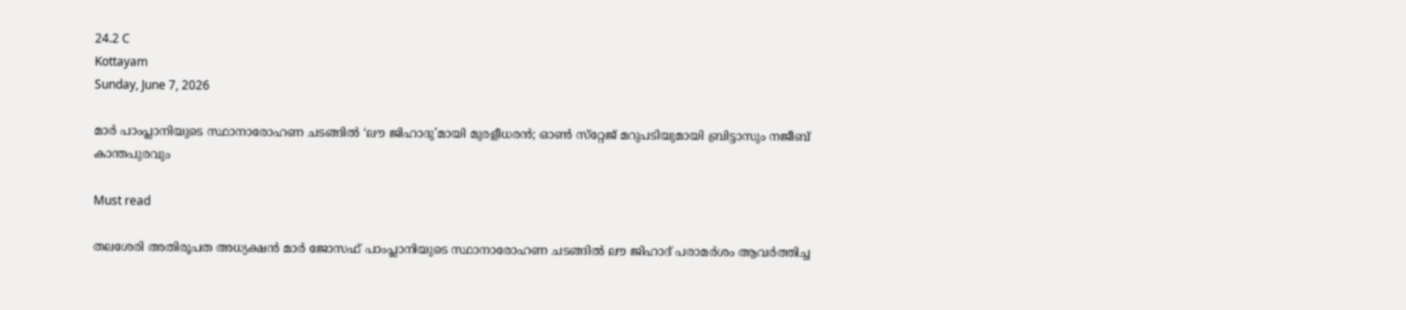24.2 C
Kottayam
Sunday, June 7, 2026

മാര്‍ പാംപ്ലാനിയുടെ സ്ഥാനാരോഹണ ചടങ്ങില്‍ ‘ലൗ ജിഹാദു’മായി മുരളീധരന്‍; ഓണ്‍ സ്‌റ്റേജ് മറുപടിയുമായി ബ്രിട്ടാസും നജീബ് കാന്തപുരവും

Must read

തലശേരി അതിരൂപത അധ്യക്ഷന്‍ മാര്‍ ജോസഫ് പാംപ്ലാനിയുടെ സ്ഥാനാരോഹണ ചടങ്ങില്‍ ലൗ ജിഹാദ് പരാമര്‍ശം ആവര്‍ത്തിച്ച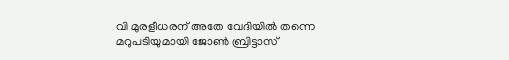വി മുരളീധരന് അതേ വേദിയില്‍ തന്നെ മറുപടിയുമായി ജോണ്‍ ബ്രിട്ടാസ്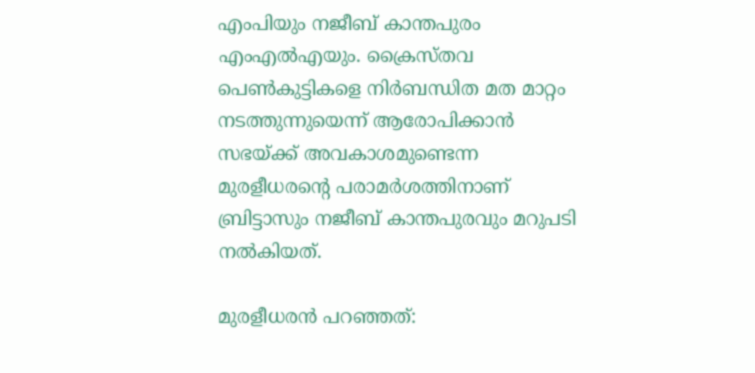എംപിയും നജീബ് കാന്തപുരം എംഎല്‍എയും. ക്രൈസ്തവ പെണ്‍കുട്ടികളെ നിര്‍ബന്ധിത മത മാറ്റം നടത്തുന്നുയെന്ന് ആരോപിക്കാന്‍ സഭയ്ക്ക് അവകാശമുണ്ടെന്ന മുരളീധരന്റെ പരാമര്‍ശത്തിനാണ് ബ്രിട്ടാസും നജീബ് കാന്തപുരവും മറുപടി നല്‍കിയത്.

മുരളീധരന്‍ പറഞ്ഞത്: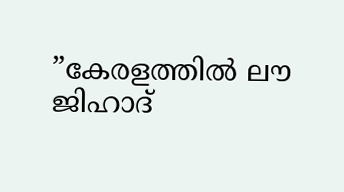”കേരളത്തില്‍ ലൗ ജിഹാദ്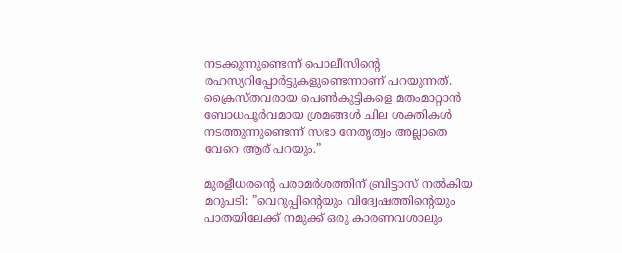നടക്കുന്നുണ്ടെന്ന് പൊലീസിന്റെ രഹസ്യറിപ്പോര്‍ട്ടുകളുണ്ടെന്നാണ് പറയുന്നത്. ക്രൈസ്തവരായ പെണ്‍കുട്ടികളെ മതംമാറ്റാന്‍ ബോധപൂര്‍വമായ ശ്രമങ്ങള്‍ ചില ശക്തികള്‍ നടത്തുന്നുണ്ടെന്ന് സഭാ നേതൃത്വം അല്ലാതെ വേറെ ആര് പറയും.”

മുരളീധരന്റെ പരാമര്‍ശത്തിന് ബ്രിട്ടാസ് നല്‍കിയ മറുപടി: ”വെറുപ്പിന്റെയും വിദ്വേഷത്തിന്റെയും പാതയിലേക്ക് നമുക്ക് ഒരു കാരണവശാലും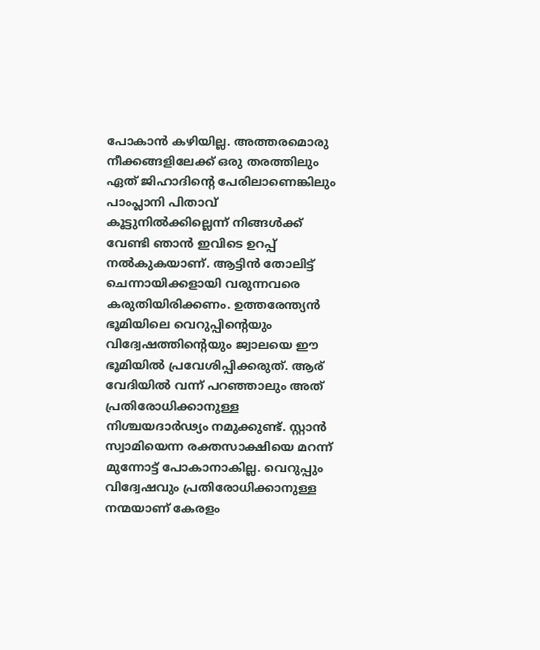പോകാന്‍ കഴിയില്ല. അത്തരമൊരു നീക്കങ്ങളിലേക്ക് ഒരു തരത്തിലും ഏത് ജിഹാദിന്റെ പേരിലാണെങ്കിലും പാംപ്ലാനി പിതാവ് കൂട്ടുനില്‍ക്കില്ലെന്ന് നിങ്ങള്‍ക്ക് വേണ്ടി ഞാന്‍ ഇവിടെ ഉറപ്പ് നല്‍കുകയാണ്. ആട്ടിന്‍ തോലിട്ട് ചെന്നായിക്കളായി വരുന്നവരെ കരുതിയിരിക്കണം. ഉത്തരേന്ത്യന്‍ ഭൂമിയിലെ വെറുപ്പിന്റെയും വിദ്വേഷത്തിന്റെയും ജ്വാലയെ ഈ ഭൂമിയില്‍ പ്രവേശിപ്പിക്കരുത്. ആര് വേദിയില്‍ വന്ന് പറഞ്ഞാലും അത് പ്രതിരോധിക്കാനുള്ള നിശ്ചയദാര്‍ഢ്യം നമുക്കുണ്ട്. സ്റ്റാന്‍ സ്വാമിയെന്ന രക്തസാക്ഷിയെ മറന്ന് മുന്നോട്ട് പോകാനാകില്ല. വെറുപ്പും വിദ്വേഷവും പ്രതിരോധിക്കാനുള്ള നന്മയാണ് കേരളം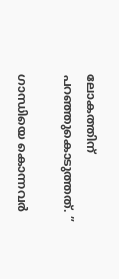ലോകത്തിന് പറഞ്ഞുകൊടുത്തത്. ”

ഗാന്ധിയെ കൊന്നവര്‍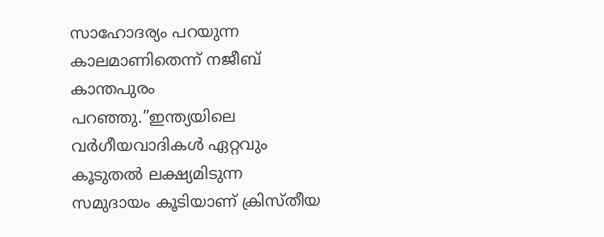സാഹോദര്യം പറയുന്ന കാലമാണിതെന്ന് നജീബ് കാന്തപുരം പറഞ്ഞു.”ഇന്ത്യയിലെ വര്‍ഗീയവാദികള്‍ ഏറ്റവും കൂടുതല്‍ ലക്ഷ്യമിടുന്ന സമുദായം കൂടിയാണ് ക്രിസ്തീയ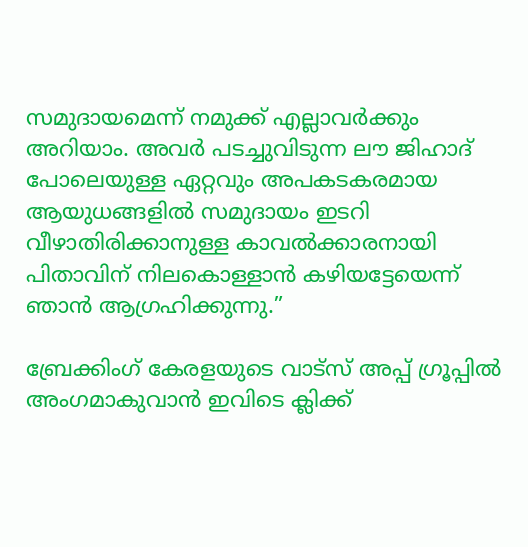സമുദായമെന്ന് നമുക്ക് എല്ലാവര്‍ക്കും അറിയാം. അവര്‍ പടച്ചുവിടുന്ന ലൗ ജിഹാദ് പോലെയുള്ള ഏറ്റവും അപകടകരമായ ആയുധങ്ങളില്‍ സമുദായം ഇടറി വീഴാതിരിക്കാനുള്ള കാവല്‍ക്കാരനായി പിതാവിന് നിലകൊള്ളാന്‍ കഴിയട്ടേയെന്ന് ഞാന്‍ ആഗ്രഹിക്കുന്നു.”

ബ്രേക്കിംഗ് കേരളയുടെ വാട്സ് അപ്പ് ഗ്രൂപ്പിൽ അംഗമാകുവാൻ ഇവിടെ ക്ലിക്ക്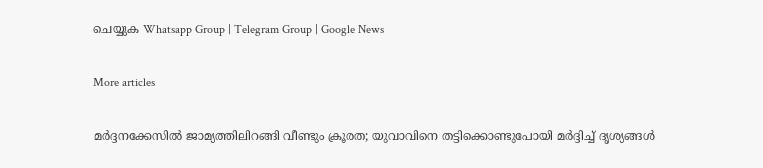ചെയ്യുക Whatsapp Group | Telegram Group | Google News

More articles

മർദ്ദനക്കേസിൽ ജാമ്യത്തിലിറങ്ങി വീണ്ടും ക്രൂരത; യുവാവിനെ തട്ടിക്കൊണ്ടുപോയി മർദ്ദിച്ച് ദൃശ്യങ്ങൾ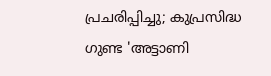പ്രചരിപ്പിച്ചു; കുപ്രസിദ്ധ ഗുണ്ട 'അട്ടാണി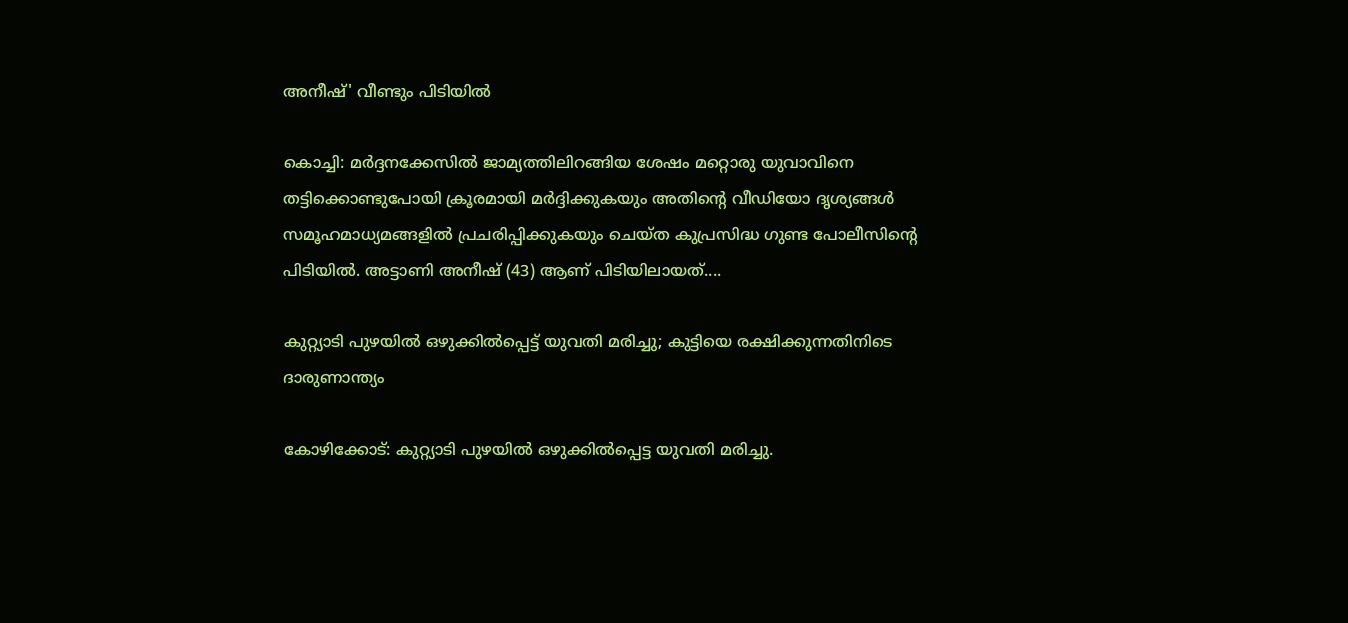അനീഷ്' വീണ്ടും പിടിയിൽ

കൊച്ചി: മർദ്ദനക്കേസിൽ ജാമ്യത്തിലിറങ്ങിയ ശേഷം മറ്റൊരു യുവാവിനെ തട്ടിക്കൊണ്ടുപോയി ക്രൂരമായി മർദ്ദിക്കുകയും അതിന്റെ വീഡിയോ ദൃശ്യങ്ങൾ സമൂഹമാധ്യമങ്ങളിൽ പ്രചരിപ്പിക്കുകയും ചെയ്ത കുപ്രസിദ്ധ ഗുണ്ട പോലീസിന്റെ പിടിയിൽ. അട്ടാണി അനീഷ് (43) ആണ് പിടിയിലായത്....

കുറ്റ്യാടി പുഴയിൽ ഒഴുക്കിൽപ്പെട്ട് യുവതി മരിച്ചു; കുട്ടിയെ രക്ഷിക്കുന്നതിനിടെ ദാരുണാന്ത്യം

കോഴിക്കോട്: കുറ്റ്യാടി പുഴയിൽ ഒഴുക്കിൽപ്പെട്ട യുവതി മരിച്ചു.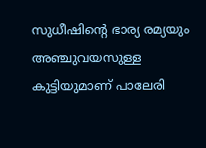സുധീഷിന്റെ ഭാര്യ രമ്യയും അഞ്ചുവയസുള്ള കുട്ടിയുമാണ് പാലേരി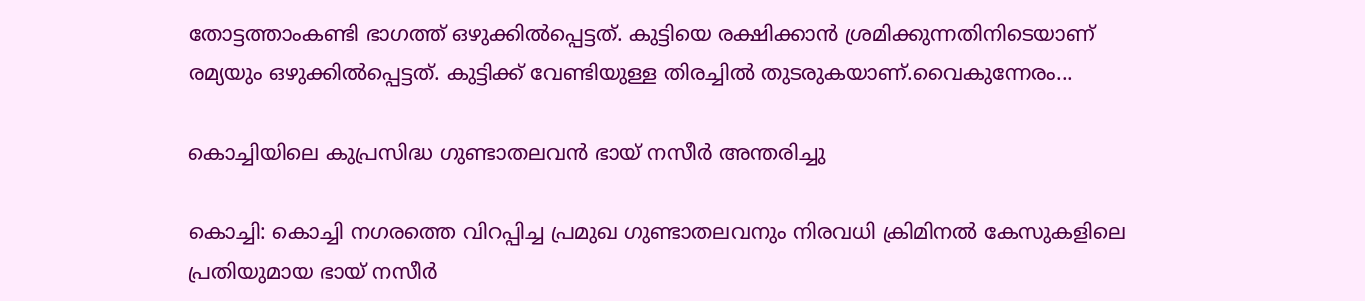തോട്ടത്താംകണ്ടി ഭാഗത്ത് ഒഴുക്കിൽപ്പെട്ടത്. കുട്ടിയെ രക്ഷിക്കാൻ ശ്രമിക്കുന്നതിനിടെയാണ് രമ്യയും ഒഴുക്കിൽപ്പെട്ടത്. കുട്ടിക്ക് വേണ്ടിയുള്ള തിരച്ചിൽ തുടരുകയാണ്.വൈകുന്നേരം...

കൊച്ചിയിലെ കുപ്രസിദ്ധ ഗുണ്ടാതലവൻ ഭായ് നസീർ അന്തരിച്ചു

കൊച്ചി: കൊച്ചി നഗരത്തെ വിറപ്പിച്ച പ്രമുഖ ഗുണ്ടാതലവനും നിരവധി ക്രിമിനൽ കേസുകളിലെ പ്രതിയുമായ ഭായ് നസീർ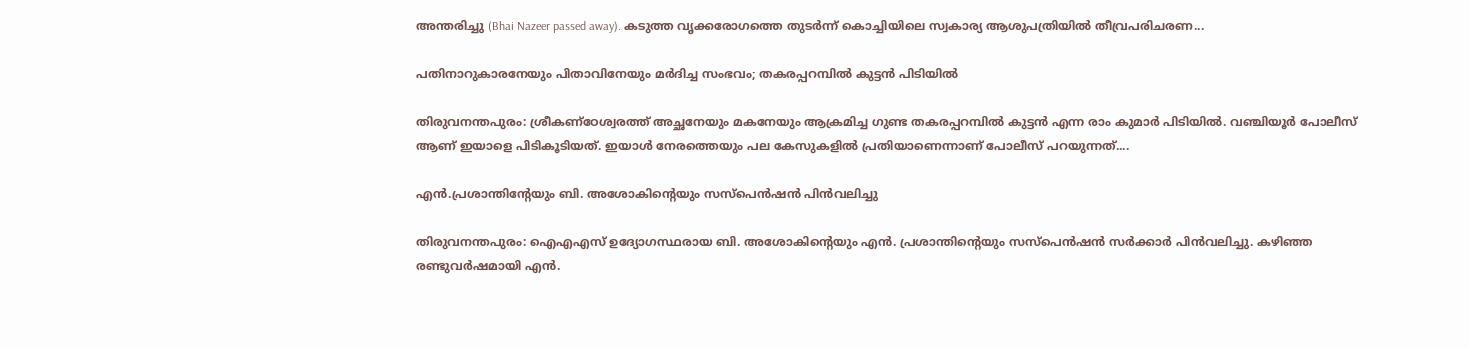അന്തരിച്ചു (Bhai Nazeer passed away). കടുത്ത വൃക്കരോഗത്തെ തുടർന്ന് കൊച്ചിയിലെ സ്വകാര്യ ആശുപത്രിയിൽ തീവ്രപരിചരണ...

പതിനാറുകാരനേയും പിതാവിനേയും മർദിച്ച സംഭവം; തകരപ്പറമ്പിൽ കുട്ടൻ പിടിയിൽ

തിരുവനന്തപുരം: ശ്രീകണ്ഠേശ്വരത്ത് അച്ഛനേയും മകനേയും ആക്രമിച്ച ഗുണ്ട തകരപ്പറമ്പിൽ കുട്ടൻ എന്ന രാം കുമാർ പിടിയിൽ. വഞ്ചിയൂർ പോലീസ് ആണ് ഇയാളെ പിടികൂടിയത്. ഇയാൾ നേരത്തെയും പല കേസുകളിൽ പ്രതിയാണെന്നാണ് പോലീസ് പറയുന്നത്....

എൻ.പ്രശാന്തിന്റേയും ബി. അശോകിന്റെയും സസ്‌പെൻഷൻ പിൻവലിച്ചു

തിരുവനന്തപുരം: ഐഎഎസ് ഉദ്യോഗസ്ഥരായ ബി. അശോകിന്റെയും എൻ. പ്രശാന്തിന്റെയും സസ്പെൻഷൻ സർക്കാർ പിൻവലിച്ചു. കഴിഞ്ഞ രണ്ടുവർഷമായി എൻ.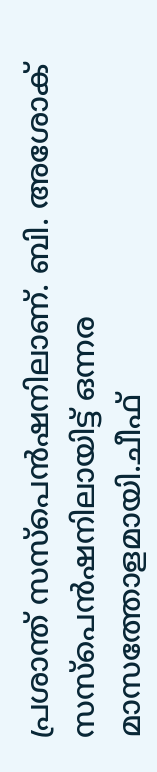പ്രശാന്ത് സസ്പെൻഷനിലാണ്. ബി. അശോക് സസ്പെൻഷനിലായിട്ട് ഒന്നര മാസത്തോളമായി.ചീഫ്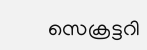സെക്രട്ടറി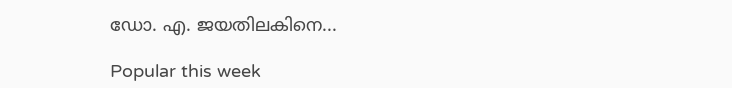ഡോ. എ. ജയതിലകിനെ...

Popular this week